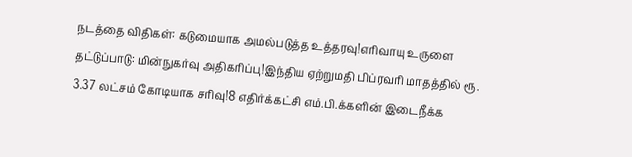நடத்தை விதிகள்: கடுமையாக அமல்படுத்த உத்தரவு!எரிவாயு உருளை தட்டுப்பாடு: மின்நுகர்வு அதிகரிப்பு!இந்திய ஏற்றுமதி பிப்ரவரி மாதத்தில் ரூ. 3.37 லட்சம் கோடியாக சரிவு!8 எதிர்க்கட்சி எம்.பி.க்களின் இடைநீக்க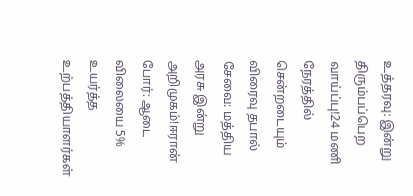உத்தரவு: இன்று திரும்பப்பெற வாய்ப்பு!24 மணி நேரத்தில் சென்றடையும் விரைவு தபால் சேவை: மத்திய அரசு இன்று அறிமுகம்!ஈரான் போர்: ஆடை விலையை 5% உயர்த்த உற்பத்தியாளர்கள்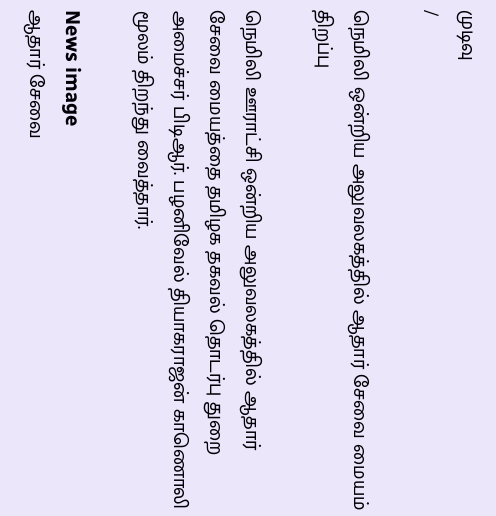முடிவு
/

நெமிலி ஒன்றிய அலுவலகத்தில் ஆதார் சேவை மையம் திறப்பு

நெமிலி ஊராட்சி ஒன்றிய அலுவலகத்தில் ஆதார் சேவை மையத்தை தமிழக தகவல் தொடர்பு துறை அமைச்சர் பிடிஆர். பழனிவேல் தியாகராஜன் காணொலி மூலம் திறந்து வைத்தார்.

News image
ஆதார் சேவை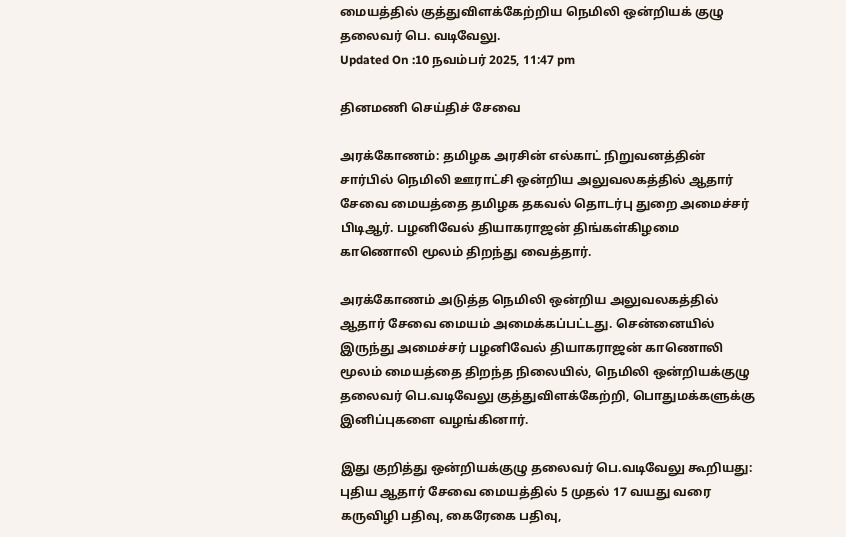மையத்தில் குத்துவிளக்கேற்றிய நெமிலி ஒன்றியக் குழு தலைவர் பெ. வடிவேலு.
Updated On :10 நவம்பர் 2025, 11:47 pm

தினமணி செய்திச் சேவை

அரக்கோணம்: தமிழக அரசின் எல்காட் நிறுவனத்தின் சார்பில் நெமிலி ஊராட்சி ஒன்றிய அலுவலகத்தில் ஆதார் சேவை மையத்தை தமிழக தகவல் தொடர்பு துறை அமைச்சர் பிடிஆர். பழனிவேல் தியாகராஜன் திங்கள்கிழமை காணொலி மூலம் திறந்து வைத்தார்.

அரக்கோணம் அடுத்த நெமிலி ஒன்றிய அலுவலகத்தில் ஆதார் சேவை மையம் அமைக்கப்பட்டது. சென்னையில் இருந்து அமைச்சர் பழனிவேல் தியாகராஜன் காணொலி மூலம் மையத்தை திறந்த நிலையில், நெமிலி ஒன்றியக்குழு தலைவர் பெ.வடிவேலு குத்துவிளக்கேற்றி, பொதுமக்களுக்கு இனிப்புகளை வழங்கினார்.

இது குறித்து ஒன்றியக்குழு தலைவர் பெ.வடிவேலு கூறியது: புதிய ஆதார் சேவை மையத்தில் 5 முதல் 17 வயது வரை கருவிழி பதிவு, கைரேகை பதிவு,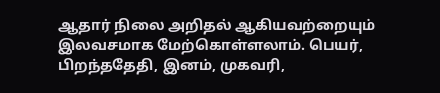ஆதார் நிலை அறிதல் ஆகியவற்றையும் இலவசமாக மேற்கொள்ளலாம். பெயர், பிறந்ததேதி, இனம், முகவரி,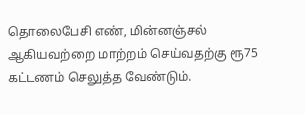தொலைபேசி எண், மின்னஞ்சல் ஆகியவற்றை மாற்றம் செய்வதற்கு ரூ75 கட்டணம் செலுத்த வேண்டும்.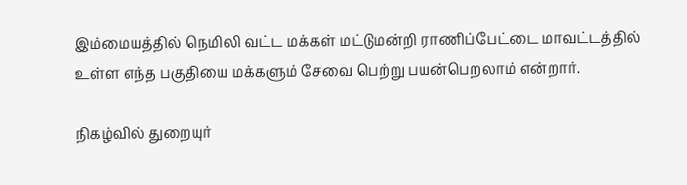இம்மையத்தில் நெமிலி வட்ட மக்கள் மட்டுமன்றி ராணிப்பேட்டை மாவட்டத்தில் உள்ள எந்த பகுதியை மக்களும் சேவை பெற்று பயன்பெறலாம் என்றார்.

நிகழ்வில் துறையுர்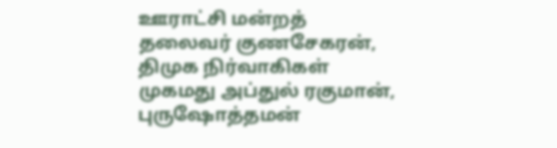ஊராட்சி மன்றத் தலைவர் குணசேகரன், திமுக நிர்வாகிகள் முகமது அப்துல் ரகுமான், புருஷோத்தமன்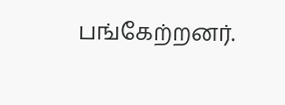பங்கேற்றனர்.